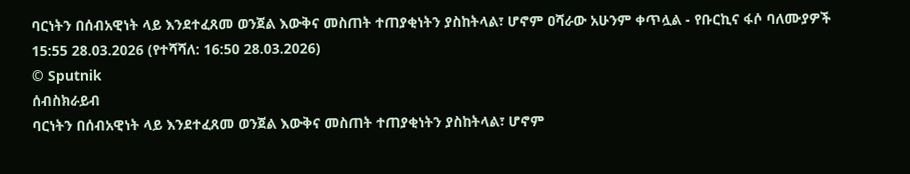ባርነትን በሰብአዊነት ላይ እንደተፈጸመ ወንጀል እውቅና መስጠት ተጠያቂነትን ያስከትላል፣ ሆኖም ዐሻራው አሁንም ቀጥሏል - የቡርኪና ፋሶ ባለሙያዎች
15:55 28.03.2026 (የተሻሻለ: 16:50 28.03.2026)
© Sputnik
ሰብስክራይብ
ባርነትን በሰብአዊነት ላይ እንደተፈጸመ ወንጀል እውቅና መስጠት ተጠያቂነትን ያስከትላል፣ ሆኖም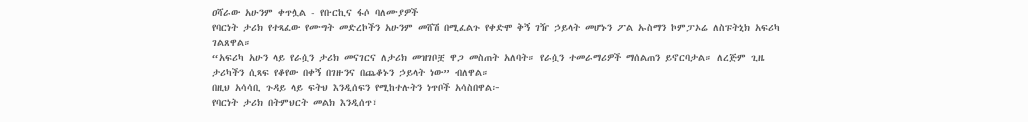ዐሻራው አሁንም ቀጥሏል - የቡርኪና ፋሶ ባለሙያዎች
የባርነት ታሪክ የተጻፈው የሙግት መድረኮችን አሁንም መሸሽ በሚፈልጉ የቀድሞ ቅኝ ገዥ ኃይላት መሆኑን ፖል ኡስማን ኮምፓኦሬ ለስፑትኒክ አፍሪካ ገልጸዋል።
“አፍሪካ አሁን ላይ የራሷን ታሪክ መናገርና ለታሪክ መዝገቦቿ ዋጋ መስጠት አለባት። የራሷን ተመራማሪዎች ማሰልጠን ይኖርባታል። ለረጅም ጊዜ ታሪካችን ሲጻፍ የቆየው በቀኝ በገዙንና በጨቆኑን ኃይላት ነው” ብለዋል።
በዚህ አሳሳቢ ጉዳይ ላይ ፍትህ እንዲሰፍን የሚከተሉትን ነጥቦች አሳስበዋል፦
የባርነት ታሪክ በትምህርት መልክ እንዲሰጥ፣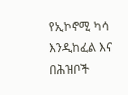የኢኮኖሚ ካሳ እንዲከፈል እና
በሕዝቦች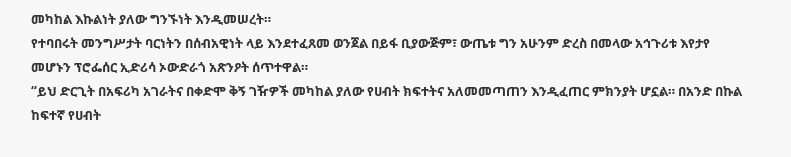መካከል እኩልነት ያለው ግንኙነት እንዲመሠረት።
የተባበሩት መንግሥታት ባርነትን በሰብአዊነት ላይ እንደተፈጸመ ወንጀል በይፋ ቢያውጅም፣ ውጤቱ ግን አሁንም ድረስ በመላው አኅጉሪቱ እየታየ መሆኑን ፕሮፌሰር ኢድሪሳ ኦውድራጎ አጽንዖት ሰጥተዋል።
“ይህ ድርጊት በአፍሪካ አገራትና በቀድሞ ቅኝ ገዥዎች መካከል ያለው የሀብት ክፍተትና አለመመጣጠን እንዲፈጠር ምክንያት ሆኗል። በአንድ በኩል ከፍተኛ የሀብት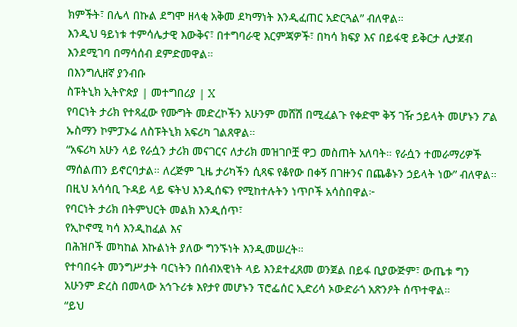ክምችት፣ በሌላ በኩል ደግሞ ዘላቂ አቅመ ደካማነት እንዲፈጠር አድርጓል” ብለዋል።
እንዲህ ዓይነቱ ተምሳሌታዊ እውቅና፣ በተግባራዊ እርምጃዎች፣ በካሳ ክፍያ እና በይፋዊ ይቅርታ ሊታጀብ እንደሚገባ በማሳሰብ ደምድመዋል።
በእንግሊዘኛ ያንብቡ
ስፑትኒክ ኢትዮጵያ | መተግበሪያ | X
የባርነት ታሪክ የተጻፈው የሙግት መድረኮችን አሁንም መሸሽ በሚፈልጉ የቀድሞ ቅኝ ገዥ ኃይላት መሆኑን ፖል ኡስማን ኮምፓኦሬ ለስፑትኒክ አፍሪካ ገልጸዋል።
“አፍሪካ አሁን ላይ የራሷን ታሪክ መናገርና ለታሪክ መዝገቦቿ ዋጋ መስጠት አለባት። የራሷን ተመራማሪዎች ማሰልጠን ይኖርባታል። ለረጅም ጊዜ ታሪካችን ሲጻፍ የቆየው በቀኝ በገዙንና በጨቆኑን ኃይላት ነው” ብለዋል።
በዚህ አሳሳቢ ጉዳይ ላይ ፍትህ እንዲሰፍን የሚከተሉትን ነጥቦች አሳስበዋል፦
የባርነት ታሪክ በትምህርት መልክ እንዲሰጥ፣
የኢኮኖሚ ካሳ እንዲከፈል እና
በሕዝቦች መካከል እኩልነት ያለው ግንኙነት እንዲመሠረት።
የተባበሩት መንግሥታት ባርነትን በሰብአዊነት ላይ እንደተፈጸመ ወንጀል በይፋ ቢያውጅም፣ ውጤቱ ግን አሁንም ድረስ በመላው አኅጉሪቱ እየታየ መሆኑን ፕሮፌሰር ኢድሪሳ ኦውድራጎ አጽንዖት ሰጥተዋል።
“ይህ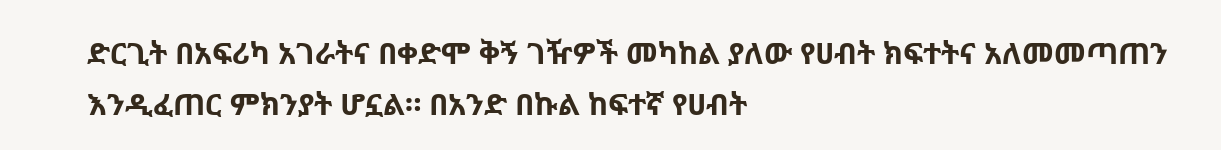ድርጊት በአፍሪካ አገራትና በቀድሞ ቅኝ ገዥዎች መካከል ያለው የሀብት ክፍተትና አለመመጣጠን እንዲፈጠር ምክንያት ሆኗል። በአንድ በኩል ከፍተኛ የሀብት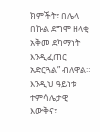ክምችት፣ በሌላ በኩል ደግሞ ዘላቂ አቅመ ደካማነት እንዲፈጠር አድርጓል” ብለዋል።
እንዲህ ዓይነቱ ተምሳሌታዊ እውቅና፣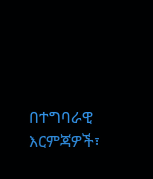በተግባራዊ እርምጃዎች፣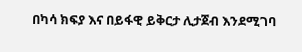በካሳ ክፍያ እና በይፋዊ ይቅርታ ሊታጀብ እንደሚገባ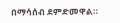በማሳሰብ ደምድመዋል።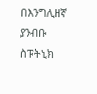በእንግሊዘኛ ያንብቡ
ስፑትኒክ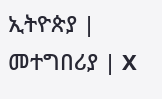ኢትዮጵያ | መተግበሪያ | X